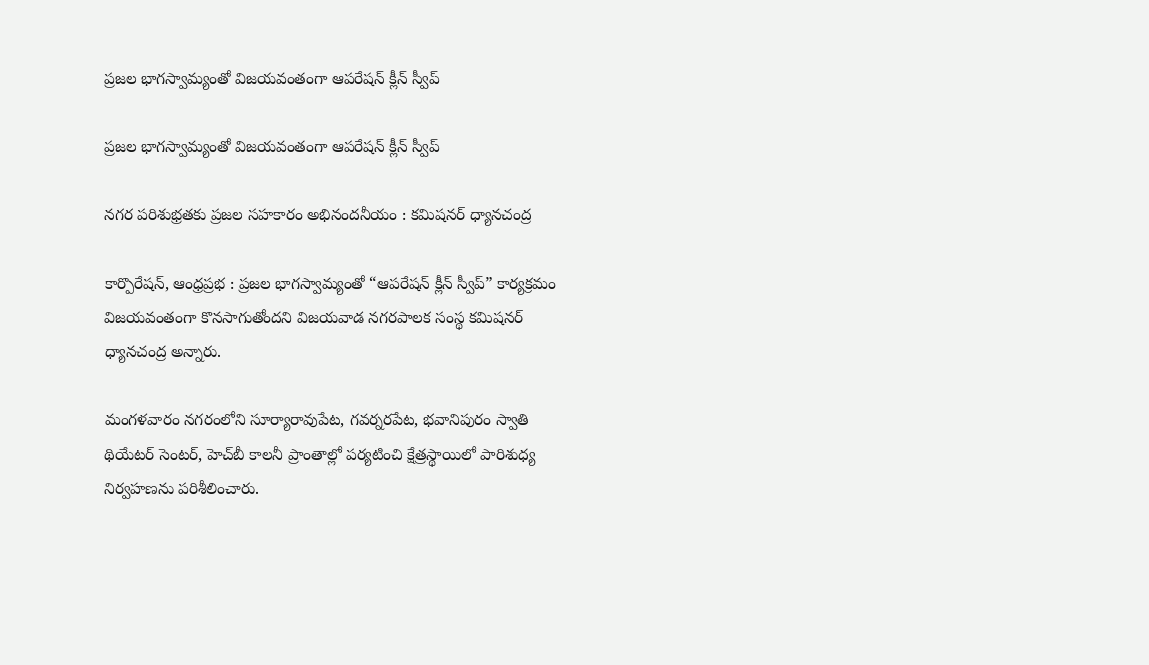ప్రజల భాగస్వామ్యంతో విజయవంతంగా ఆపరేషన్ క్లీన్ స్వీప్

ప్రజల భాగస్వామ్యంతో విజయవంతంగా ఆపరేషన్ క్లీన్ స్వీప్

నగర పరిశుభ్రతకు ప్రజల సహకారం అభినందనీయం : కమిషనర్ ధ్యానచంద్ర

కార్పొరేషన్, ఆంధ్రప్రభ : ప్రజల భాగస్వామ్యంతో “ఆపరేషన్ క్లీన్ స్వీప్” కార్యక్రమం విజయవంతంగా కొనసాగుతోందని విజయవాడ నగరపాలక సంస్థ కమిషనర్ ధ్యానచంద్ర అన్నారు.

మంగళవారం నగరంలోని సూర్యారావుపేట, గవర్నరపేట, భవానిపురం స్వాతి థియేటర్ సెంటర్, హెచ్‌బీ కాలనీ ప్రాంతాల్లో పర్యటించి క్షేత్రస్థాయిలో పారిశుధ్య నిర్వహణను పరిశీలించారు.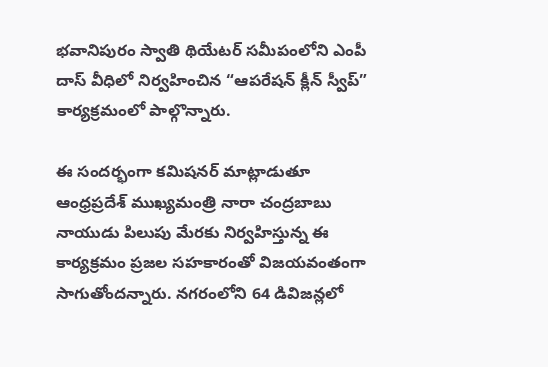భవానిపురం స్వాతి థియేటర్ సమీపంలోని ఎంపీ దాస్ వీధిలో నిర్వహించిన “ఆపరేషన్ క్లీన్ స్వీప్” కార్యక్రమంలో పాల్గొన్నారు.

ఈ సందర్భంగా కమిషనర్ మాట్లాడుతూ ఆంధ్రప్రదేశ్ ముఖ్యమంత్రి నారా చంద్రబాబు నాయుడు పిలుపు మేరకు నిర్వహిస్తున్న ఈ కార్యక్రమం ప్రజల సహకారంతో విజయవంతంగా సాగుతోందన్నారు. నగరంలోని 64 డివిజన్లలో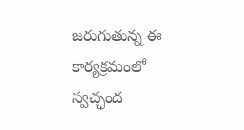జరుగుతున్న ఈ కార్యక్రమంలో స్వచ్ఛంద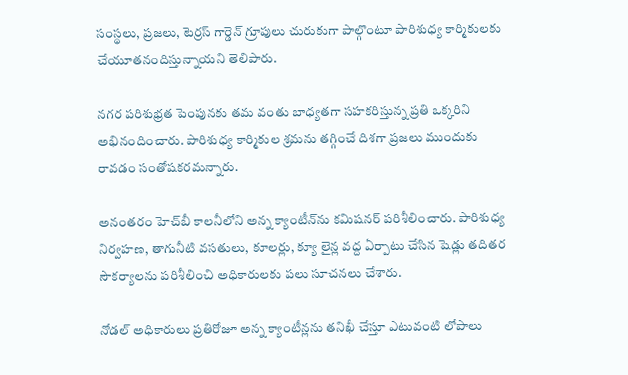సంస్థలు, ప్రజలు, టెర్రస్ గార్డెన్ గ్రూపులు చురుకుగా పాల్గొంటూ పారిశుధ్య కార్మికులకు చేయూతనందిస్తున్నాయని తెలిపారు.

నగర పరిశుభ్రత పెంపునకు తమ వంతు బాధ్యతగా సహకరిస్తున్న ప్రతి ఒక్కరిని అభినందించారు. పారిశుధ్య కార్మికుల శ్రమను తగ్గించే దిశగా ప్రజలు ముందుకు రావడం సంతోషకరమన్నారు.

అనంతరం హెచ్‌బీ కాలనీలోని అన్న క్యాంటీన్‌ను కమిషనర్ పరిశీలించారు. పారిశుధ్య నిర్వహణ, తాగునీటి వసతులు, కూలర్లు, క్యూ లైన్ల వద్ద ఏర్పాటు చేసిన షెడ్లు తదితర సౌకర్యాలను పరిశీలించి అధికారులకు పలు సూచనలు చేశారు.

నోడల్ అధికారులు ప్రతిరోజూ అన్న క్యాంటీన్లను తనిఖీ చేస్తూ ఎటువంటి లోపాలు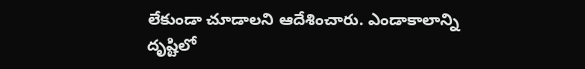లేకుండా చూడాలని ఆదేశించారు. ఎండాకాలాన్ని దృష్టిలో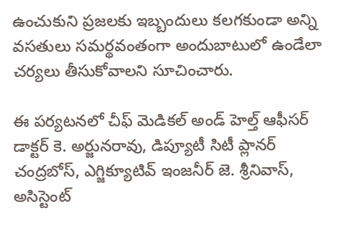ఉంచుకుని ప్రజలకు ఇబ్బందులు కలగకుండా అన్ని వసతులు సమర్థవంతంగా అందుబాటులో ఉండేలా చర్యలు తీసుకోవాలని సూచించారు.

ఈ పర్యటనలో చీఫ్ మెడికల్ అండ్ హెల్త్ ఆఫీసర్ డాక్టర్ కె. అర్జునరావు, డిప్యూటీ సిటీ ప్లానర్ చంద్రబోస్, ఎగ్జిక్యూటివ్ ఇంజనీర్ జె. శ్రీనివాస్, అసిస్టెంట్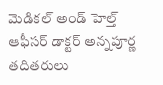మెడికల్ అండ్ హెల్త్ ఆఫీసర్ డాక్టర్ అన్నపూర్ణ తదితరులు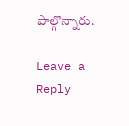పాల్గొన్నారు.

Leave a Reply